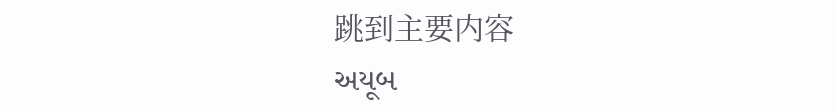跳到主要内容
અયૂબ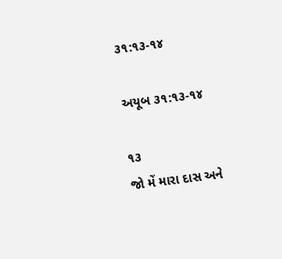૩૧:૧૩-૧૪

અયૂબ ૩૧:૧૩-૧૪

૧૩
જો મેં મારા દાસ અને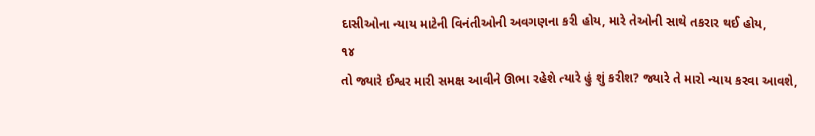દાસીઓના ન્યાય માટેની વિનંતીઓની અવગણના કરી હોય, મારે તેઓની સાથે તકરાર થઈ હોય,
૧૪
તો જ્યારે ઈશ્વર મારી સમક્ષ આવીને ઊભા રહેશે ત્યારે હું શું કરીશ? જ્યારે તે મારો ન્યાય કરવા આવશે,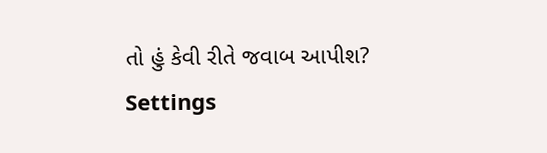તો હું કેવી રીતે જવાબ આપીશ?
Settings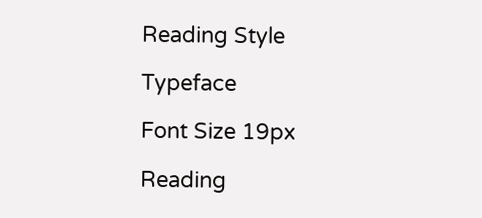Reading Style

Typeface

Font Size 19px

Reading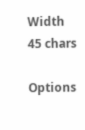Width 45 chars

Options